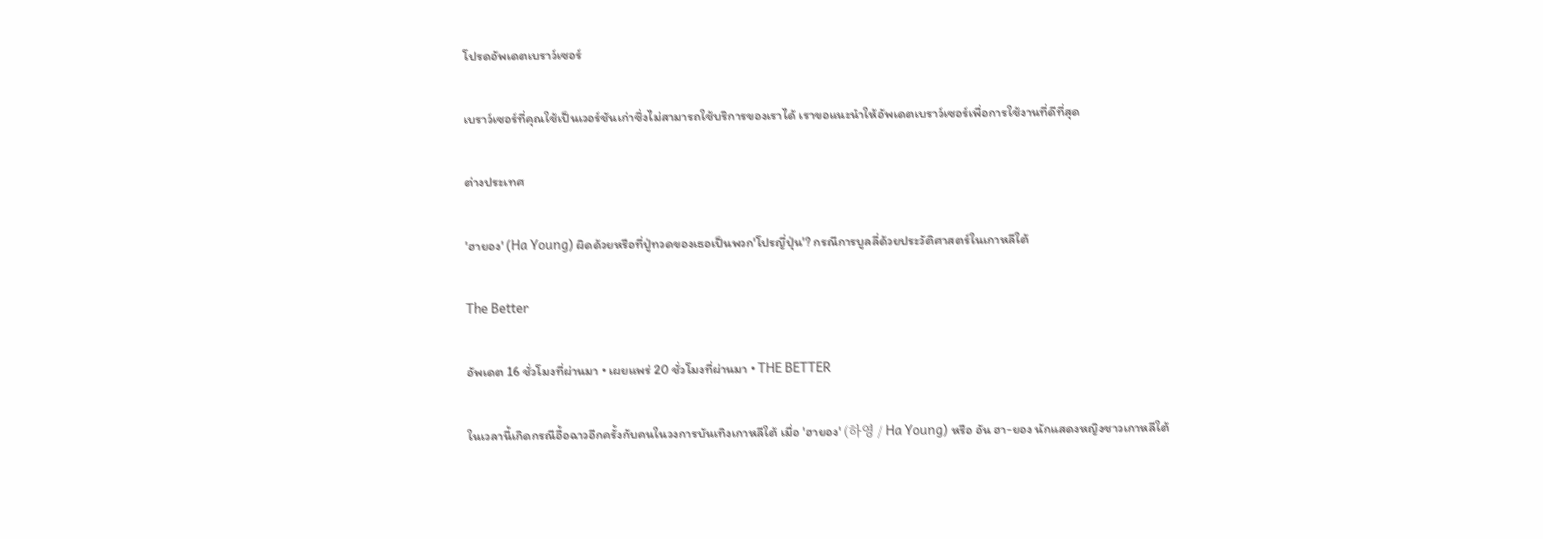โปรดอัพเดตเบราว์เซอร์

เบราว์เซอร์ที่คุณใช้เป็นเวอร์ชันเก่าซึ่งไม่สามารถใช้บริการของเราได้ เราขอแนะนำให้อัพเดตเบราว์เซอร์เพื่อการใช้งานที่ดีที่สุด

ต่างประเทศ

'ฮายอง' (Ha Young) ผิดด้วยหรือที่ปู่ทวดของเธอเป็นพวก'โปรญี่ปุ่น'? กรณีการบูลลี่ด้วยประวัติศาสตร์ในเกาหลีใต้

The Better

อัพเดต 16 ชั่วโมงที่ผ่านมา • เผยแพร่ 20 ชั่วโมงที่ผ่านมา • THE BETTER

ในเวลานี้เกิดกรณีอื้อฉาวอีกครั้งกับคนในวงการบันเทิงเกาหลีใต้ เมื่อ 'ฮายอง' (하영 / Ha Young) หรือ อัน ฮา-ยอง นักแสดงหญิงชาวเกาหลีใต้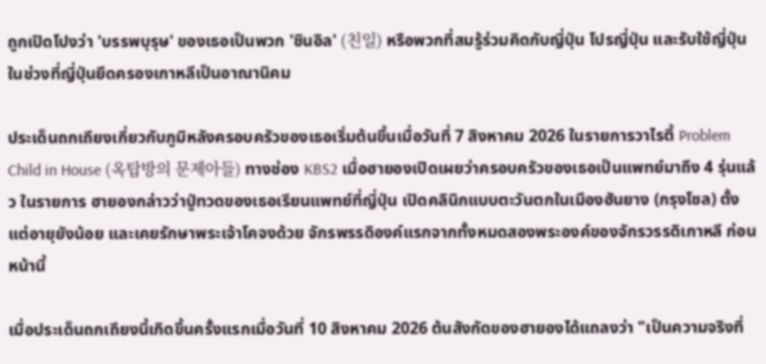ถูกเปิดโปงว่า 'บรรพบุรุษ' ของเธอเป็นพวก 'ชินอิล' (친일) หรือพวกที่สมรู้ร่วมคิดกับญี่ปุ่น โปรญี่ปุ่น และรับใช้ญี่ปุ่น ในช่วงที่ญี่ปุ่นยึดครองเกาหลีเป็นอาณานิคม

ประเด็นถกเถียงเกี่ยวกับภูมิหลังครอบครัวของเธอเริ่มต้นขึ้นเมื่อวันที่ 7 สิงหาคม 2026 ในรายการวาไรตี้ Problem Child in House (옥탑방의 문제아들) ทางช่อง KBS2 เมื่อฮายองเปิดเผยว่าครอบครัวของเธอเป็นแพทย์มาถึง 4 รุ่นแล้ว ในรายการ ฮายองกล่าวว่าปู่ทวดของเธอเรียนแพทย์ที่ญี่ปุ่น เปิดคลินิกแบบตะวันตกในเมืองฮันยาง (กรุงโซล) ตั้งแต่อายุยังน้อย และเคยรักษาพระเจ้าโคจงด้วย จักรพรรดิองค์แรกจากทั้งหมดสองพระองค์ของจักรวรรดิเกาหลี ก่อนหน้านี้

เมื่อประเด็นถกเถียงนี้เกิดขึ้นครั้งแรกเมื่อวันที่ 10 สิงหาคม 2026 ต้นสังกัดของฮายองได้แถลงว่า "เป็นความจริงที่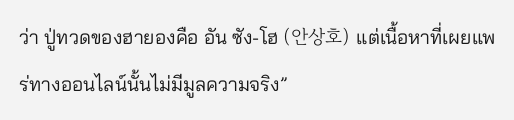ว่า ปู่ทวดของฮายองคือ อัน ซัง-โฮ (안상호) แต่เนื้อหาที่เผยแพร่ทางออนไลน์นั้นไม่มีมูลความจริง”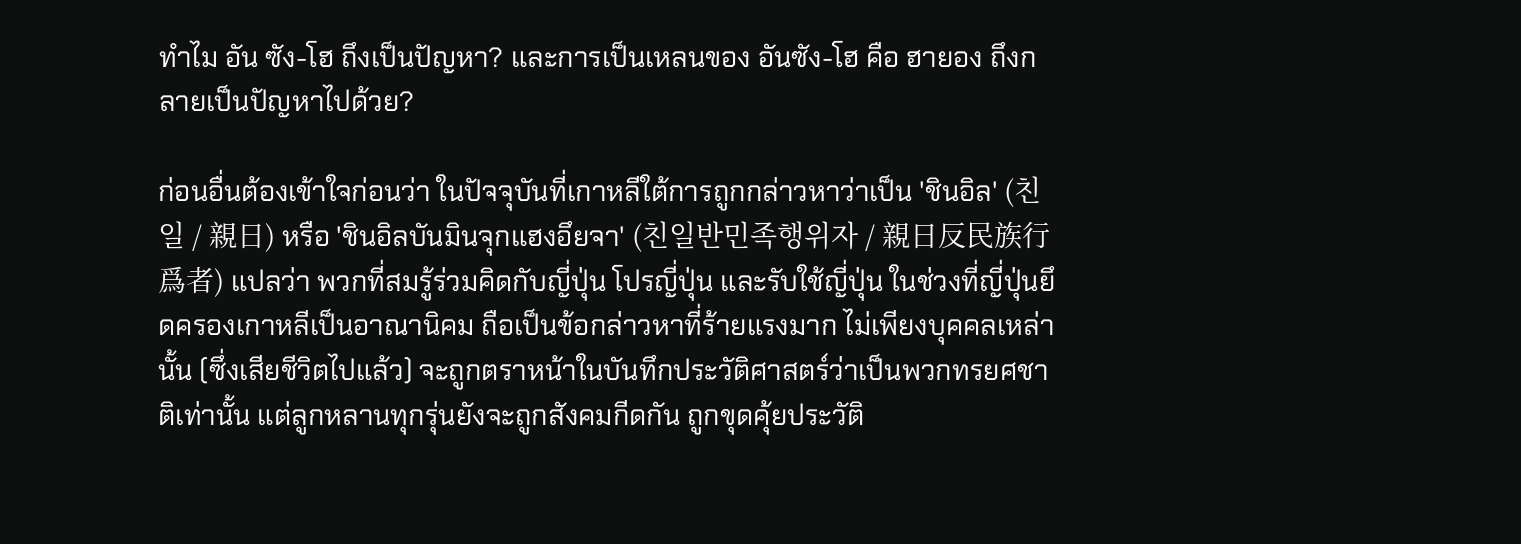ทำไม อัน ซัง-โฮ ถึงเป็นปัญหา? และการเป็นเหลนของ อันซัง-โฮ คือ ฮายอง ถึงกลายเป็นปัญหาไปด้วย?

ก่อนอื่นต้องเข้าใจก่อนว่า ในปัจจุบันที่เกาหลีใต้การถูกกล่าวหาว่าเป็น 'ชินอิล' (친일 / 親日) หรือ 'ชินอิลบันมินจุกแฮงอึยจา' (친일반민족행위자 / 親日反民族行爲者) แปลว่า พวกที่สมรู้ร่วมคิดกับญี่ปุ่น โปรญี่ปุ่น และรับใช้ญี่ปุ่น ในช่วงที่ญี่ปุ่นยึดครองเกาหลีเป็นอาณานิคม ถือเป็นข้อกล่าวหาที่ร้ายแรงมาก ไม่เพียงบุคคลเหล่านั้น (ซึ่งเสียชีวิตไปแล้ว) จะถูกตราหน้าในบันทึกประวัติศาสตร์ว่าเป็นพวกทรยศชาติเท่านั้น แต่ลูกหลานทุกรุ่นยังจะถูกสังคมกีดกัน ถูกขุดคุ้ยประวัติ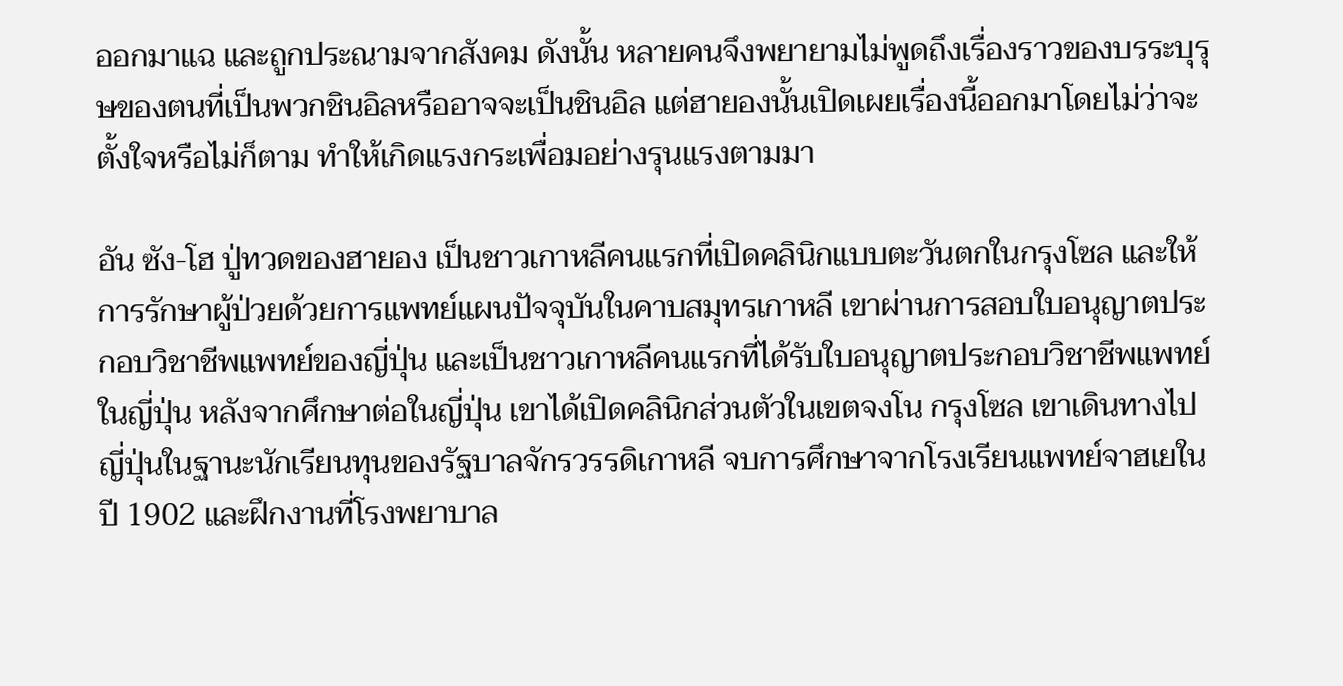ออกมาแฉ และถูกประณามจากสังคม ดังนั้น หลายคนจึงพยายามไม่พูดถึงเรื่องราวของบรระบุรุษของตนที่เป็นพวกชินอิลหรืออาจจะเป็นชินอิล แต่ฮายองนั้นเปิดเผยเรื่องนี้ออกมาโดยไม่ว่าจะตั้งใจหรือไม่ก็ตาม ทำให้เกิดแรงกระเพื่อมอย่างรุนแรงตามมา

อัน ซัง-โฮ ปู่ทวดของฮายอง เป็นชาวเกาหลีคนแรกที่เปิดคลินิกแบบตะวันตกในกรุงโซล และให้การรักษาผู้ป่วยด้วยการแพทย์แผนปัจจุบันในคาบสมุทรเกาหลี เขาผ่านการสอบใบอนุญาตประกอบวิชาชีพแพทย์ของญี่ปุ่น และเป็นชาวเกาหลีคนแรกที่ได้รับใบอนุญาตประกอบวิชาชีพแพทย์ในญี่ปุ่น หลังจากศึกษาต่อในญี่ปุ่น เขาได้เปิดคลินิกส่วนตัวในเขตจงโน กรุงโซล เขาเดินทางไปญี่ปุ่นในฐานะนักเรียนทุนของรัฐบาลจักรวรรดิเกาหลี จบการศึกษาจากโรงเรียนแพทย์จาฮเยในปี 1902 และฝึกงานที่โรงพยาบาล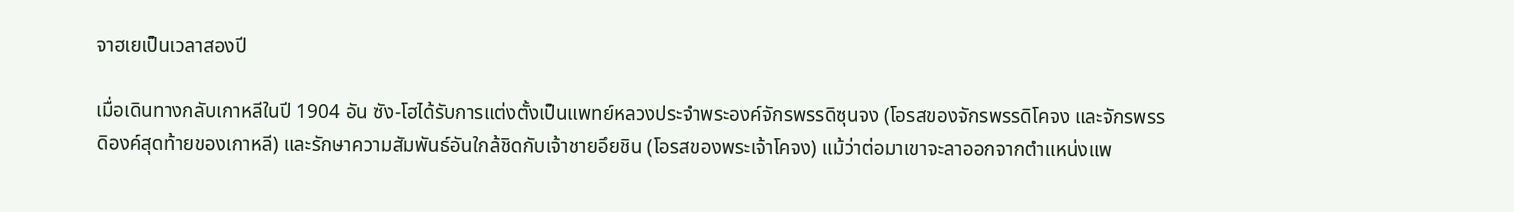จาฮเยเป็นเวลาสองปี

เมื่อเดินทางกลับเกาหลีในปี 1904 อัน ซัง-โฮได้รับการแต่งตั้งเป็นแพทย์หลวงประจำพระองค์จักรพรรดิซุนจง (โอรสของจักรพรรดิโคจง และจักรพรรดิองค์สุดท้ายของเกาหลี) และรักษาความสัมพันธ์อันใกล้ชิดกับเจ้าชายอึยชิน (โอรสของพระเจ้าโคจง) แม้ว่าต่อมาเขาจะลาออกจากตำแหน่งแพ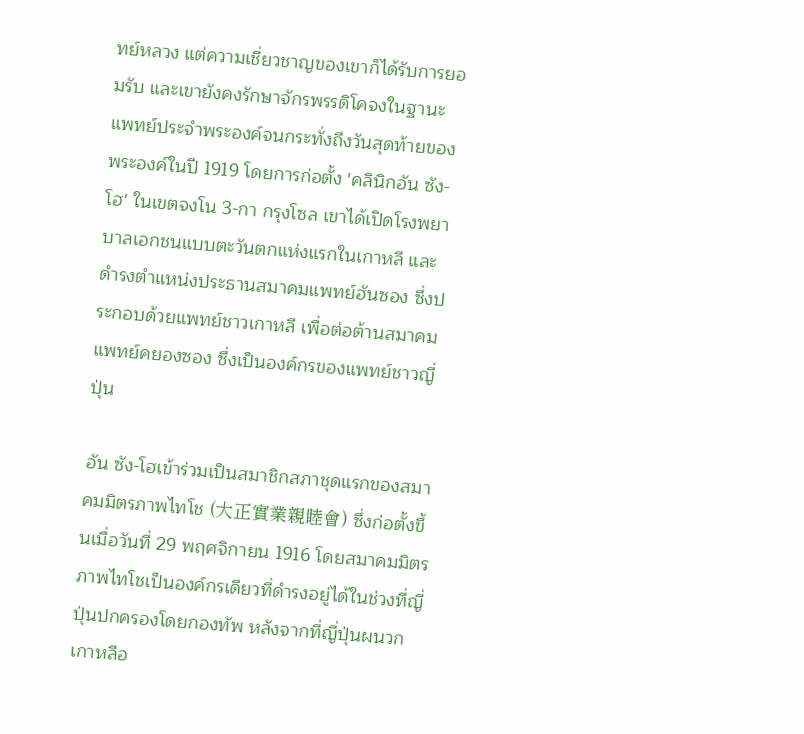ทย์หลวง แต่ความเชี่ยวชาญของเขาก็ได้รับการยอมรับ และเขายังคงรักษาจักรพรรดิโคจงในฐานะแพทย์ประจำพระองค์จนกระทั่งถึงวันสุดท้ายของพระองค์ในปี 1919 โดยการก่อตั้ง 'คลินิกอัน ซัง-โฮ' ในเขตจงโน 3-กา กรุงโซล เขาได้เปิดโรงพยาบาลเอกชนแบบตะวันตกแห่งแรกในเกาหลี และดำรงตำแหน่งประธานสมาคมแพทย์ฮันซอง ซึ่งประกอบด้วยแพทย์ชาวเกาหลี เพื่อต่อต้านสมาคมแพทย์คยองซอง ซึ่งเป็นองค์กรของแพทย์ชาวญี่ปุ่น

อัน ซัง-โฮเข้าร่วมเป็นสมาชิกสภาชุดแรกของสมาคมมิตรภาพไทโช (大正實業親睦會) ซึ่งก่อตั้งขึ้นเมื่อวันที่ 29 พฤศจิกายน 1916 โดยสมาคมมิตรภาพไทโชเป็นองค์กรเดียวที่ดำรงอยู่ได้ในช่วงที่ญี่ปุ่นปกครองโดยกองทัพ หลังจากที่ญี่ปุ่นผนวกเกาหลีอ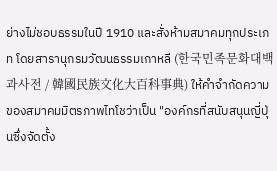ย่างไม่ชอบธรรมในปี 1910 และสั่งห้ามสมาคมทุกประเภท โดยสารานุกรมวัฒนธรรมเกาหลี (한국민족문화대백과사전 / 韓國民族文化大百科事典) ให้คำจำกัดความของสมาคมมิตรภาพไทโชว่าเป็น "องค์กรที่สนับสนุนญี่ปุ่นซึ่งจัดตั้ง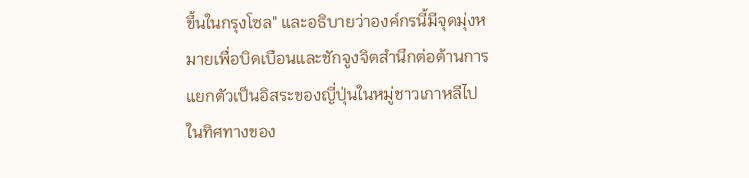ขึ้นในกรุงโซล" และอธิบายว่าองค์กรนี้มีจุดมุ่งหมายเพื่อบิดเบือนและชักจูงจิตสำนึกต่อต้านการแยกตัวเป็นอิสระของญี่ปุ่นในหมู่ชาวเกาหลีไปในทิศทางของ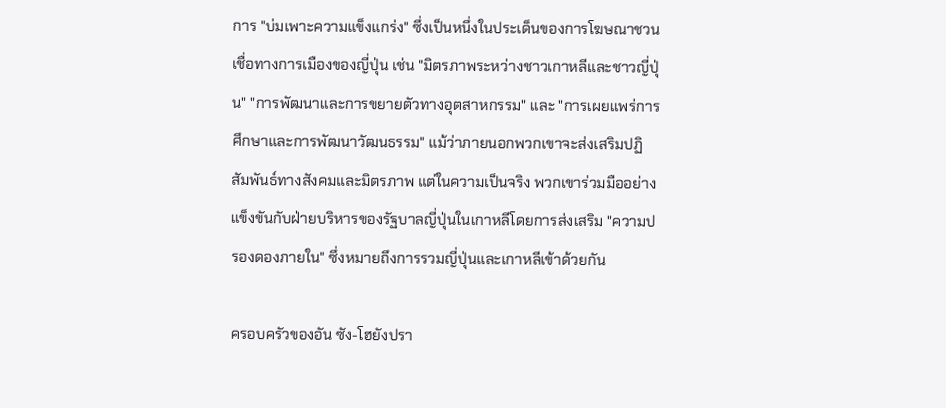การ "บ่มเพาะความแข็งแกร่ง" ซึ่งเป็นหนึ่งในประเด็นของการโฆษณาชวนเชื่อทางการเมืองของญี่ปุ่น เช่น "มิตรภาพระหว่างชาวเกาหลีและชาวญี่ปุ่น" "การพัฒนาและการขยายตัวทางอุตสาหกรรม" และ "การเผยแพร่การศึกษาและการพัฒนาวัฒนธรรม" แม้ว่าภายนอกพวกเขาจะส่งเสริมปฏิสัมพันธ์ทางสังคมและมิตรภาพ แต่ในความเป็นจริง พวกเขาร่วมมืออย่างแข็งขันกับฝ่ายบริหารของรัฐบาลญี่ปุ่นในเกาหลีโดยการส่งเสริม "ความปรองดองภายใน" ซึ่งหมายถึงการรวมญี่ปุ่นและเกาหลีเข้าด้วยกัน

ครอบครัวของอัน ซัง-โฮยังปรา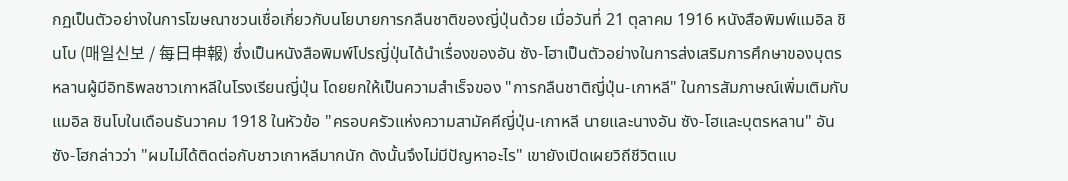กฏเป็นตัวอย่างในการโฆษณาชวนเชื่อเกี่ยวกับนโยบายการกลืนชาติของญี่ปุ่นด้วย เมื่อวันที่ 21 ตุลาคม 1916 หนังสือพิมพ์แมอิล ชินโบ (매일신보 / 每日申報) ซึ่งเป็นหนังสือพิมพ์โปรญี่ปุ่นได้นำเรื่องของอัน ซัง-โฮาเป็นตัวอย่างในการส่งเสริมการศึกษาของบุตรหลานผู้มีอิทธิพลชาวเกาหลีในโรงเรียนญี่ปุ่น โดยยกให้เป็นความสำเร็จของ "การกลืนชาติญี่ปุ่น-เกาหลี" ในการสัมภาษณ์เพิ่มเติมกับแมอิล ชินโบในเดือนธันวาคม 1918 ในหัวข้อ "ครอบครัวแห่งความสามัคคีญี่ปุ่น-เกาหลี นายและนางอัน ซัง-โฮและบุตรหลาน" อัน ซัง-โฮกล่าวว่า "ผมไม่ได้ติดต่อกับชาวเกาหลีมากนัก ดังนั้นจึงไม่มีปัญหาอะไร" เขายังเปิดเผยวิถีชีวิตแบ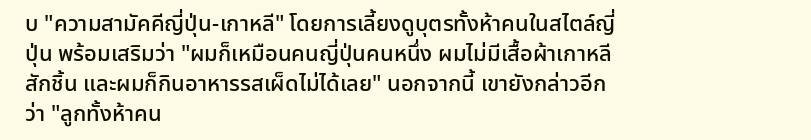บ "ความสามัคคีญี่ปุ่น-เกาหลี" โดยการเลี้ยงดูบุตรทั้งห้าคนในสไตล์ญี่ปุ่น พร้อมเสริมว่า "ผมก็เหมือนคนญี่ปุ่นคนหนึ่ง ผมไม่มีเสื้อผ้าเกาหลีสักชิ้น และผมก็กินอาหารรสเผ็ดไม่ได้เลย" นอกจากนี้ เขายังกล่าวอีกว่า "ลูกทั้งห้าคน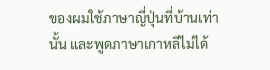ของผมใช้ภาษาญี่ปุ่นที่บ้านเท่านั้น และพูดภาษาเกาหลีไม่ได้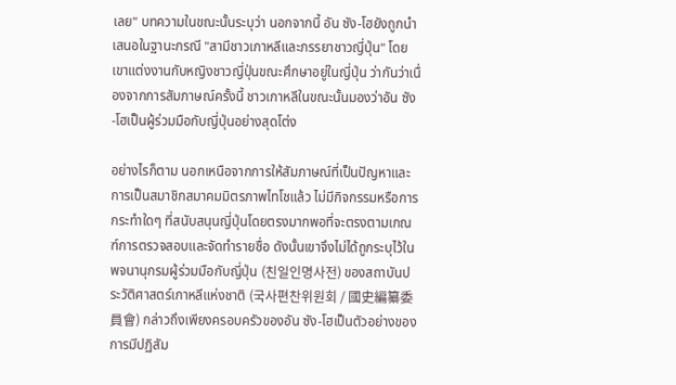เลย" บทความในขณะนั้นระบุว่า นอกจากนี้ อัน ซัง-โฮยังถูกนำเสนอในฐานะกรณี "สามีชาวเกาหลีและภรรยาชาวญี่ปุ่น" โดยเขาแต่งงานกับหญิงชาวญี่ปุ่นขณะศึกษาอยู่ในญี่ปุ่น ว่ากันว่าเนื่องจากการสัมภาษณ์ครั้งนี้ ชาวเกาหลีในขณะนั้นมองว่าอัน ซัง-โฮเป็นผู้ร่วมมือกับญี่ปุ่นอย่างสุดโต่ง

อย่างไรก็ตาม นอกเหนือจากการให้สัมภาษณ์ที่เป็นปัญหาและการเป็นสมาชิกสมาคมมิตรภาพไทโชแล้ว ไม่มีกิจกรรมหรือการกระทำใดๆ ที่สนับสนุนญี่ปุ่นโดยตรงมากพอที่จะตรงตามเกณฑ์การตรวจสอบและจัดทำรายชื่อ ดังนั้นเขาจึงไม่ได้ถูกระบุไว้ในพจนานุกรมผู้ร่วมมือกับญี่ปุ่น (친일인명사전) ของสถาบันประวัติศาสตร์เกาหลีแห่งชาติ (국사편찬위원회 / 國史編纂委員會) กล่าวถึงเพียงครอบครัวของอัน ซัง-โฮเป็นตัวอย่างของการมีปฏิสัม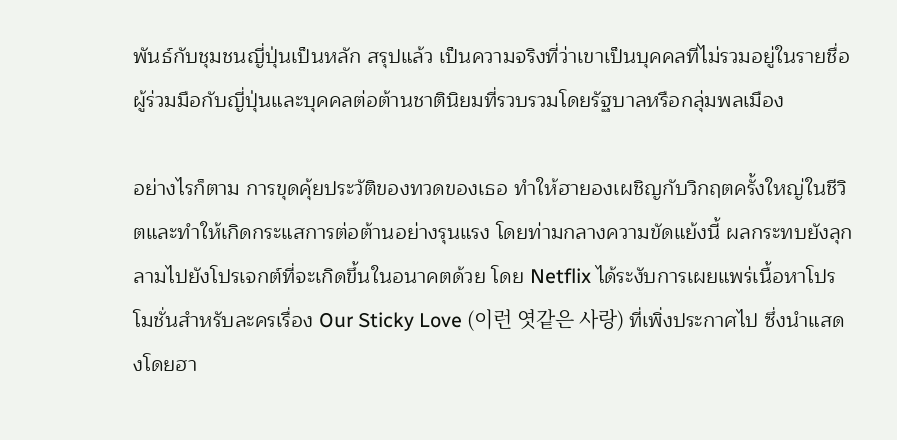พันธ์กับชุมชนญี่ปุ่นเป็นหลัก สรุปแล้ว เป็นความจริงที่ว่าเขาเป็นบุคคลที่ไม่รวมอยู่ในรายชื่อผู้ร่วมมือกับญี่ปุ่นและบุคคลต่อต้านชาตินิยมที่รวบรวมโดยรัฐบาลหรือกลุ่มพลเมือง

อย่างไรก็ตาม การขุดคุ้ยประวัติของทวดของเธอ ทำให้ฮายองเผชิญกับวิกฤตครั้งใหญ่ในชีวิตและทำให้เกิดกระแสการต่อต้านอย่างรุนแรง โดยท่ามกลางความขัดแย้งนี้ ผลกระทบยังลุกลามไปยังโปรเจกต์ที่จะเกิดขึ้นในอนาคตด้วย โดย Netflix ได้ระงับการเผยแพร่เนื้อหาโปรโมชั่นสำหรับละครเรื่อง Our Sticky Love (이런 엿같은 사랑) ที่เพิ่งประกาศไป ซึ่งนำแสดงโดยฮา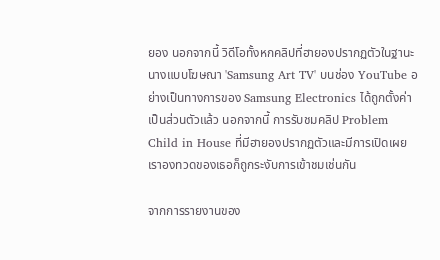ยอง นอกจากนี้ วิดีโอทั้งหกคลิปที่ฮายองปรากฏตัวในฐานะนางแบบโฆษณา 'Samsung Art TV' บนช่อง YouTube อย่างเป็นทางการของ Samsung Electronics ได้ถูกตั้งค่าเป็นส่วนตัวแล้ว นอกจากนี้ การรับชมคลิป Problem Child in House ที่มีฮายองปรากฏตัวและมีการเปิดเผยเราองทวดของเธอก็ถูกระงับการเข้าชมเช่นกัน

จากการรายงานของ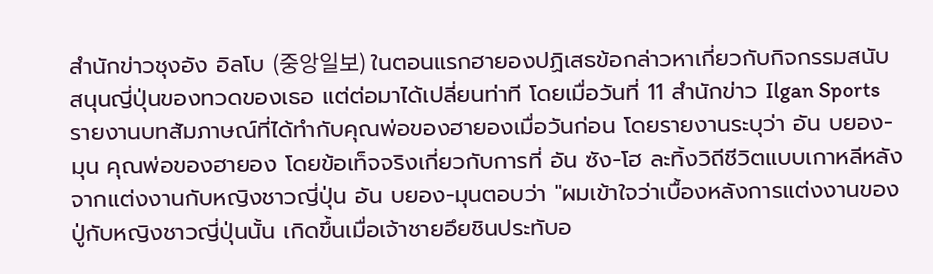สำนักข่าวชุงอัง อิลโบ (중앙일보) ในตอนแรกฮายองปฏิเสธข้อกล่าวหาเกี่ยวกับกิจกรรมสนับสนุนญี่ปุ่นของทวดของเธอ แต่ต่อมาได้เปลี่ยนท่าที โดยเมื่อวันที่ 11 สำนักข่าว Ilgan Sports รายงานบทสัมภาษณ์ที่ได้ทำกับคุณพ่อของฮายองเมื่อวันก่อน โดยรายงานระบุว่า อัน บยอง-มุน คุณพ่อของฮายอง โดยข้อเท็จจริงเกี่ยวกับการที่ อัน ซัง-โฮ ละทิ้งวิถีชีวิตแบบเกาหลีหลังจากแต่งงานกับหญิงชาวญี่ปุ่น อัน บยอง-มุนตอบว่า "ผมเข้าใจว่าเบื้องหลังการแต่งงานของปู่กับหญิงชาวญี่ปุ่นนั้น เกิดขึ้นเมื่อเจ้าชายอึยชินประทับอ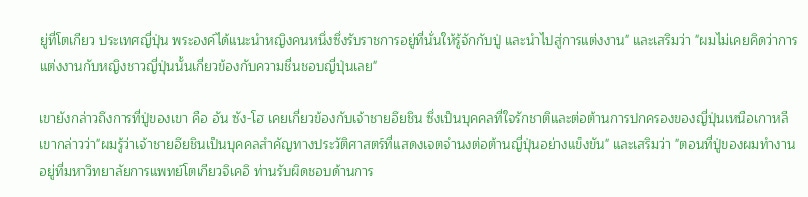ยู่ที่โตเกียว ประเทศญี่ปุ่น พระองค์ได้แนะนำหญิงคนหนึ่งซึ่งรับราชการอยู่ที่นั่นให้รู้จักกับปู่ และนำไปสู่การแต่งงาน" และเสริมว่า "ผมไม่เคยคิดว่าการแต่งงานกับหญิงชาวญี่ปุ่นนั้นเกี่ยวข้องกับความชื่นชอบญี่ปุ่นเลย"

เขายังกล่าวถึงการที่ปู่ของเขา คือ อัน ซัง-โฮ เคยเกี่ยวข้องกับเจ้าชายอึยชิน ซึ่งเป็นบุคคลที่ใจรักชาติและต่อต้านการปกครองของญี่ปุ่นเหนือเกาหลี เขากล่าวว่า"ผมรู้ว่าเจ้าชายอึยชินเป็นบุคคลสำคัญทางประวัติศาสตร์ที่แสดงเจตจำนงต่อต้านญี่ปุ่นอย่างแข็งขัน" และเสริมว่า "ตอนที่ปู่ของผมทำงานอยู่ที่มหาวิทยาลัยการแพทย์โตเกียวจิเคอิ ท่านรับผิดชอบด้านการ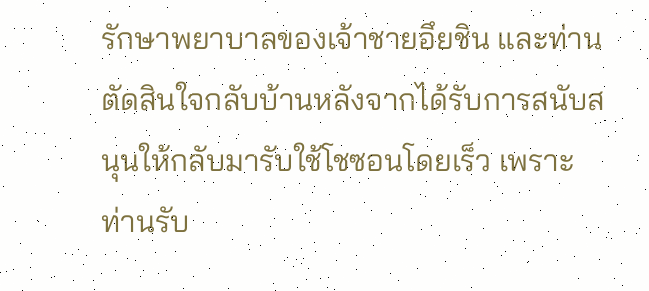รักษาพยาบาลของเจ้าชายอึยชิน และท่านตัดสินใจกลับบ้านหลังจากได้รับการสนับสนุนให้กลับมารับใช้โชซอนโดยเร็ว เพราะท่านรับ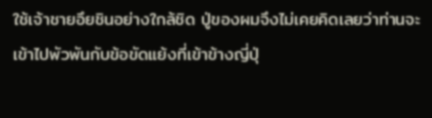ใช้เจ้าชายอึยชินอย่างใกล้ชิด ปู่ของผมจึงไม่เคยคิดเลยว่าท่านจะเข้าไปพัวพันกับข้อขัดแย้งที่เข้าข้างญี่ปุ่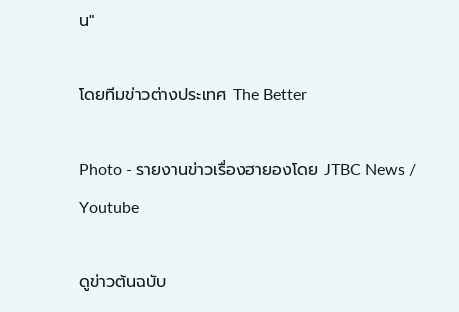น"

โดยทีมข่าวต่างประเทศ The Better

Photo - รายงานข่าวเรื่องฮายองโดย JTBC News / Youtube

ดูข่าวต้นฉบับ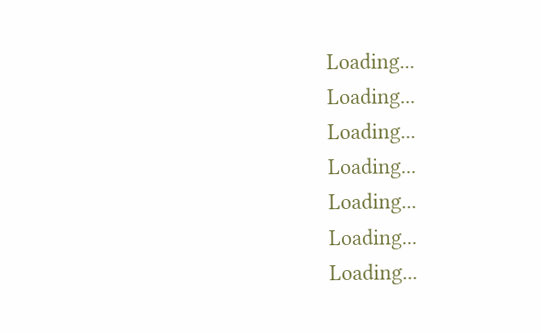Loading...
Loading...
Loading...
Loading...
Loading...
Loading...
Loading...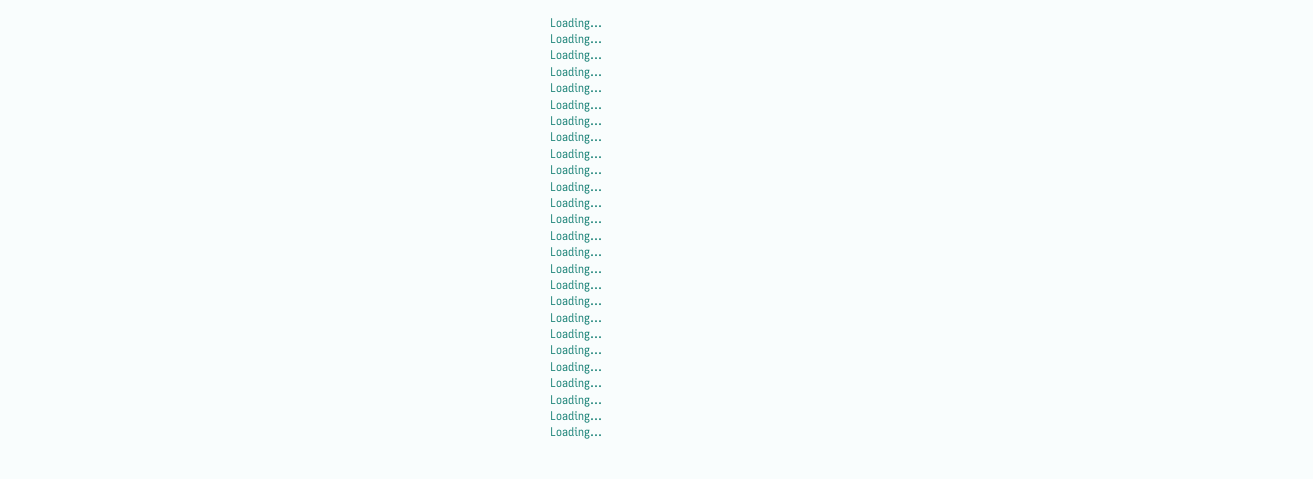Loading...
Loading...
Loading...
Loading...
Loading...
Loading...
Loading...
Loading...
Loading...
Loading...
Loading...
Loading...
Loading...
Loading...
Loading...
Loading...
Loading...
Loading...
Loading...
Loading...
Loading...
Loading...
Loading...
Loading...
Loading...
Loading...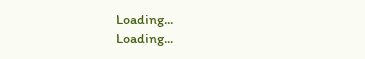Loading...
Loading...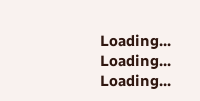Loading...
Loading...
Loading...